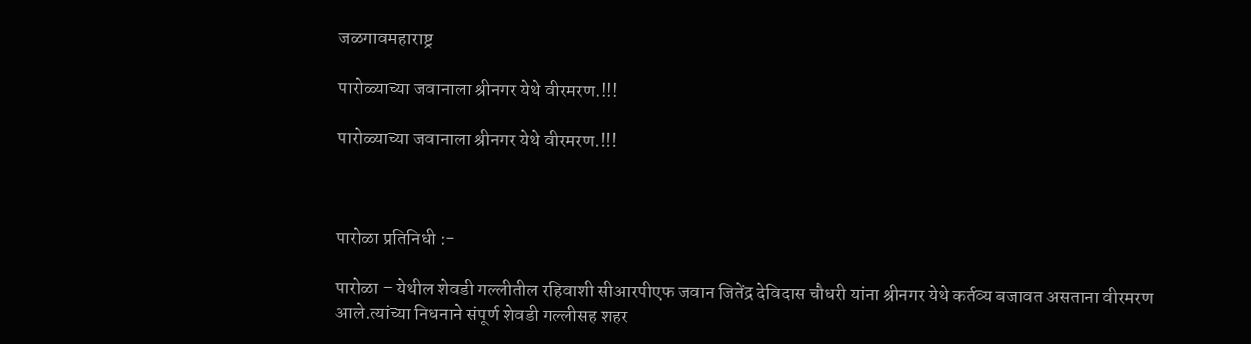जळगावमहाराष्ट्र

पारोळ्याच्या जवानाला श्रीनगर येथे वीरमरण.!!!

पारोळ्याच्या जवानाला श्रीनगर येथे वीरमरण.!!!



पारोळा प्रतिनिधी :-

पारोळा – येथील शेवडी गल्लीतील रहिवाशी सीआरपीएफ जवान जितेंद्र देविदास चौधरी यांना श्रीनगर येथे कर्तव्य बजावत असताना वीरमरण आले.त्यांच्या निधनाने संपूर्ण शेवडी गल्लीसह शहर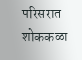परिसरात शोककळा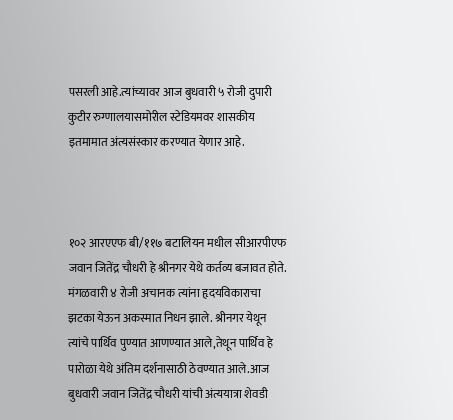पसरली आहे.त्यांच्यावर आज बुधवारी ५ रोजी दुपारी कुटीर रुग्णालयासमोरील स्टेडियमवर शासकीय इतमामात अंत्यसंस्कार करण्यात येणार आहे.



१०२ आरएएफ बी/११७ बटालियन मधील सीआरपीएफ जवान जितेंद्र चौधरी हे श्रीनगर येथे कर्तव्य बजावत होते. मंगळवारी ४ रोजी अचानक त्यांना हृदयविकाराचा झटका येऊन अकस्मात निधन झाले. श्रीनगर येथून त्यांचे पार्थिव पुण्यात आणण्यात आले,तेथून पार्थिव हे पारोळा येथे अंतिम दर्शनासाठी ठेवण्यात आले.आज बुधवारी जवान जितेंद्र चौधरी यांची अंत्ययात्रा शेवडी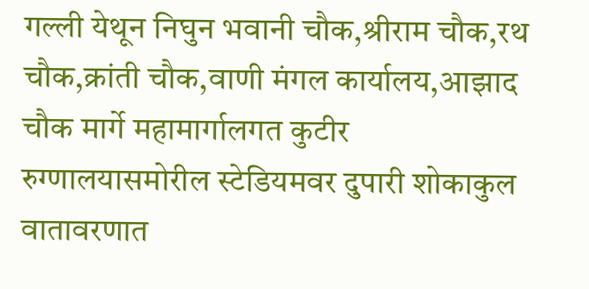गल्ली येथून निघुन भवानी चौक,श्रीराम चौक,रथ चौक,क्रांती चौक,वाणी मंगल कार्यालय,आझाद चौक मार्गे महामार्गालगत कुटीर रुग्णालयासमोरील स्टेडियमवर दुपारी शोकाकुल वातावरणात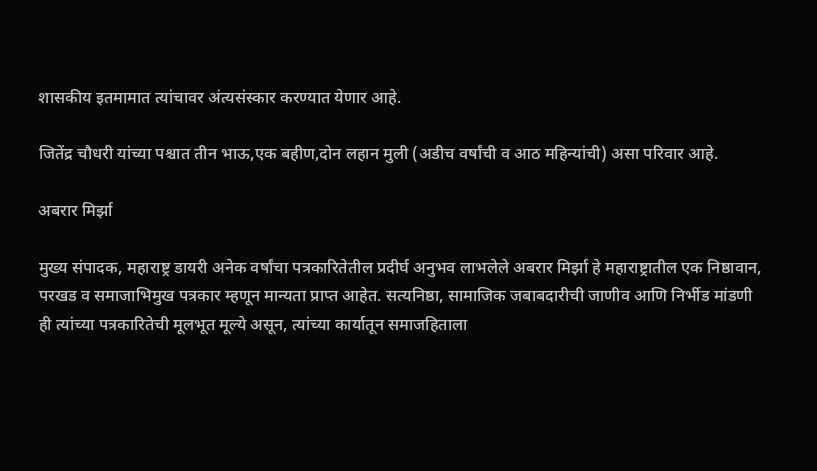शासकीय इतमामात त्यांचावर अंत्यसंस्कार करण्यात येणार आहे.

जितेंद्र चौधरी यांच्या पश्चात तीन भाऊ,एक बहीण,दोन लहान मुली (अडीच वर्षांची व आठ महिन्यांची) असा परिवार आहे.

अबरार मिर्झा

मुख्य संपादक, महाराष्ट्र डायरी अनेक वर्षांचा पत्रकारितेतील प्रदीर्घ अनुभव लाभलेले अबरार मिर्झा हे महाराष्ट्रातील एक निष्ठावान, परखड व समाजाभिमुख पत्रकार म्हणून मान्यता प्राप्त आहेत. सत्यनिष्ठा, सामाजिक जबाबदारीची जाणीव आणि निर्भीड मांडणी ही त्यांच्या पत्रकारितेची मूलभूत मूल्ये असून, त्यांच्या कार्यातून समाजहिताला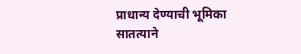प्राधान्य देण्याची भूमिका सातत्याने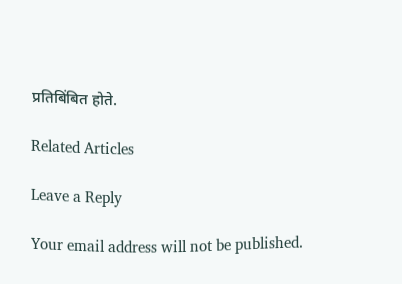प्रतिबिंबित होते.

Related Articles

Leave a Reply

Your email address will not be published.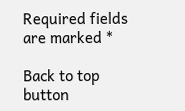Required fields are marked *

Back to top button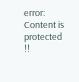error: Content is protected !!